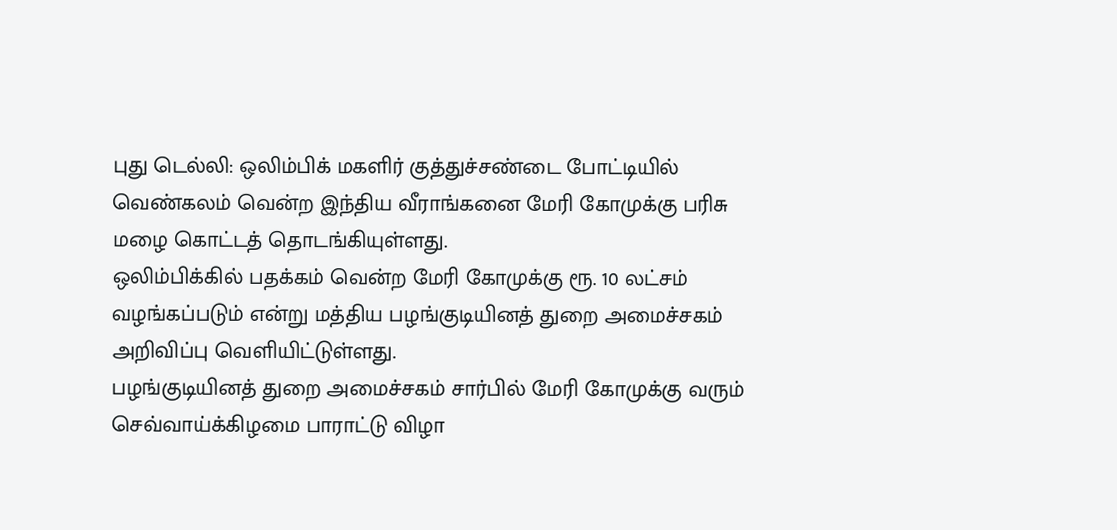புது டெல்லி: ஒலிம்பிக் மகளிர் குத்துச்சண்டை போட்டியில் வெண்கலம் வென்ற இந்திய வீராங்கனை மேரி கோமுக்கு பரிசு மழை கொட்டத் தொடங்கியுள்ளது.
ஒலிம்பிக்கில் பதக்கம் வென்ற மேரி கோமுக்கு ரூ. 10 லட்சம் வழங்கப்படும் என்று மத்திய பழங்குடியினத் துறை அமைச்சகம் அறிவிப்பு வெளியிட்டுள்ளது.
பழங்குடியினத் துறை அமைச்சகம் சார்பில் மேரி கோமுக்கு வரும் செவ்வாய்க்கிழமை பாராட்டு விழா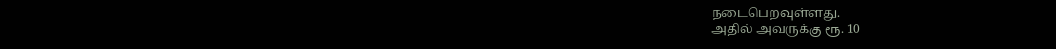நடைபெறவுள்ளது.
அதில் அவருக்கு ரூ. 10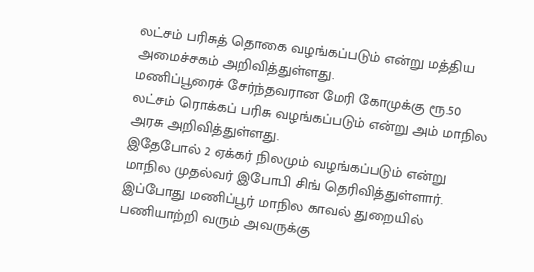லட்சம் பரிசுத் தொகை வழங்கப்படும் என்று மத்திய அமைச்சகம் அறிவித்துள்ளது.
மணிப்பூரைச் சேர்ந்தவரான மேரி கோமுக்கு ரூ.50 லட்சம் ரொக்கப் பரிசு வழங்கப்படும் என்று அம் மாநில அரசு அறிவித்துள்ளது.
இதேபோல் 2 ஏக்கர் நிலமும் வழங்கப்படும் என்று மாநில முதல்வர் இபோபி சிங் தெரிவித்துள்ளார்.
இப்போது மணிப்பூர் மாநில காவல் துறையில் பணியாற்றி வரும் அவருக்கு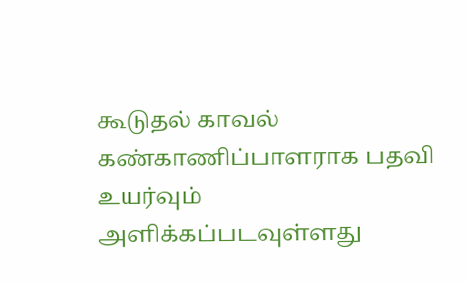கூடுதல் காவல் கண்காணிப்பாளராக பதவி உயர்வும் அளிக்கப்படவுள்ளது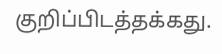குறிப்பிடத்தக்கது.